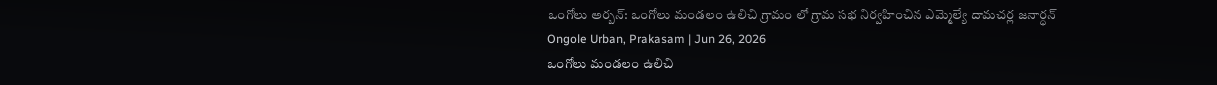ఒంగోలు అర్బన్: ఒంగోలు మండలం ఉలిచి గ్రామం లో గ్రామ సభ నిర్వహించిన ఎమ్మెల్యే దామచర్ల జనార్ధన్
Ongole Urban, Prakasam | Jun 26, 2026
ఒంగోలు మండలం ఉలిచి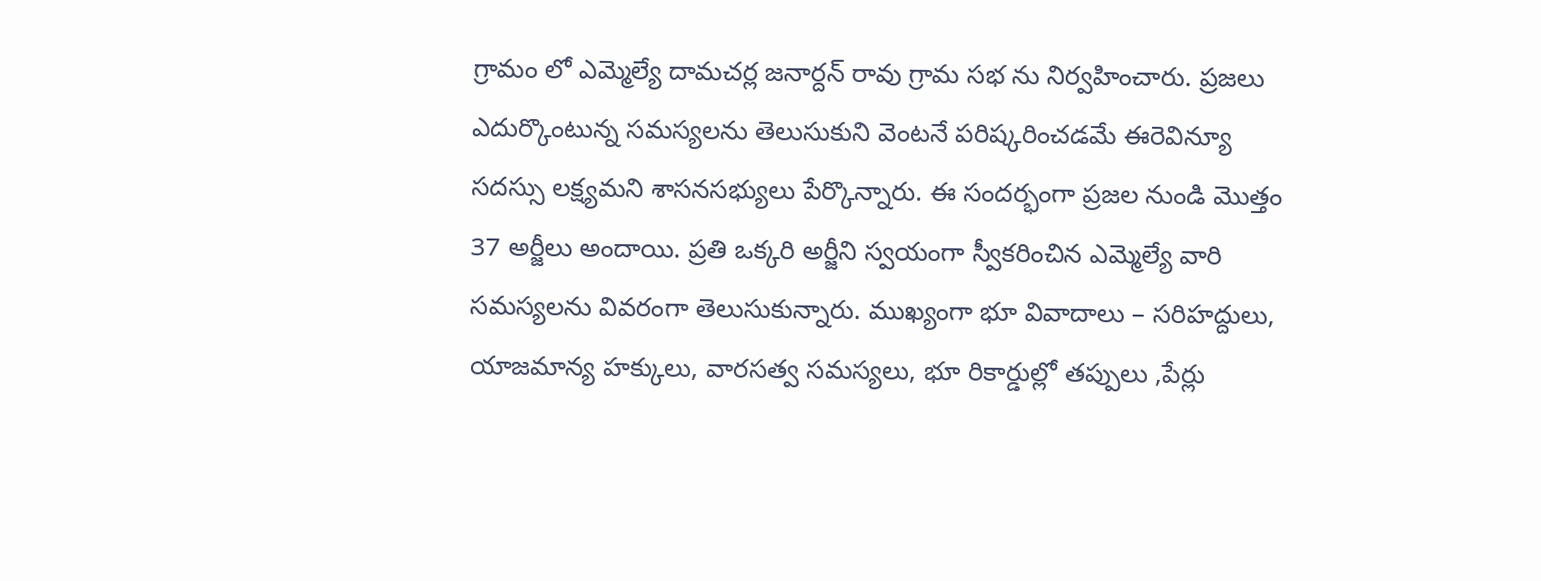గ్రామం లో ఎమ్మెల్యే దామచర్ల జనార్దన్ రావు గ్రామ సభ ను నిర్వహించారు. ప్రజలు ఎదుర్కొంటున్న సమస్యలను తెలుసుకుని వెంటనే పరిష్కరించడమే ఈరెవిన్యూ సదస్సు లక్ష్యమని శాసనసభ్యులు పేర్కొన్నారు. ఈ సందర్భంగా ప్రజల నుండి మొత్తం 37 అర్జీలు అందాయి. ప్రతి ఒక్కరి అర్జీని స్వయంగా స్వీకరించిన ఎమ్మెల్యే వారి సమస్యలను వివరంగా తెలుసుకున్నారు. ముఖ్యంగా భూ వివాదాలు – సరిహద్దులు, యాజమాన్య హక్కులు, వారసత్వ సమస్యలు, భూ రికార్డుల్లో తప్పులు ,పేర్లు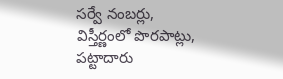సర్వే నంబర్లు, విస్తీర్ణంలో పొరపాట్లు, పట్టాదారు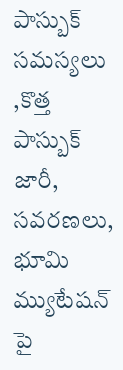పాస్బుక్ సమస్యలు ,కొత్త పాస్బుక్ జారీ, సవరణలు, భూమి మ్యుటేషన్ పై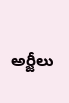అర్జీలు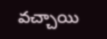వచ్చాయి